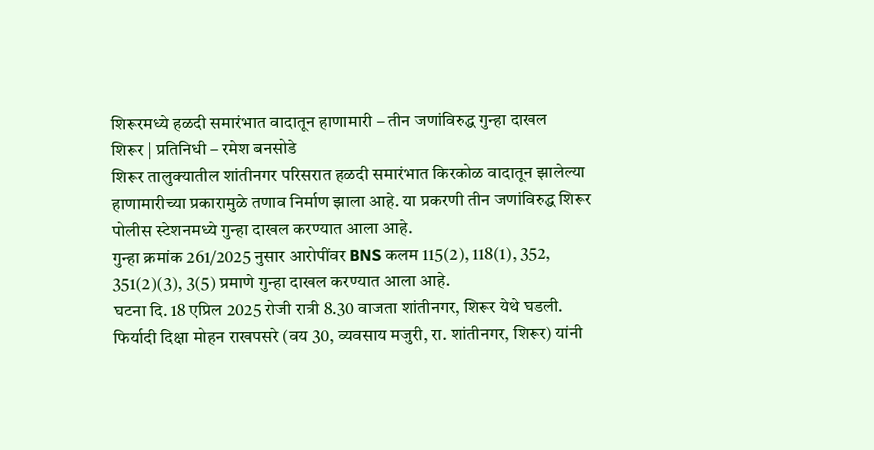शिरूरमध्ये हळदी समारंभात वादातून हाणामारी – तीन जणांविरुद्ध गुन्हा दाखल
शिरूर | प्रतिनिधी – रमेश बनसोडे
शिरूर तालुक्यातील शांतीनगर परिसरात हळदी समारंभात किरकोळ वादातून झालेल्या हाणामारीच्या प्रकारामुळे तणाव निर्माण झाला आहे. या प्रकरणी तीन जणांविरुद्ध शिरूर पोलीस स्टेशनमध्ये गुन्हा दाखल करण्यात आला आहे.
गुन्हा क्रमांक 261/2025 नुसार आरोपींवर BNS कलम 115(2), 118(1), 352, 351(2)(3), 3(5) प्रमाणे गुन्हा दाखल करण्यात आला आहे.
घटना दि. 18 एप्रिल 2025 रोजी रात्री 8.30 वाजता शांतीनगर, शिरूर येथे घडली.
फिर्यादी दिक्षा मोहन राखपसरे (वय 30, व्यवसाय मजुरी, रा. शांतीनगर, शिरूर) यांनी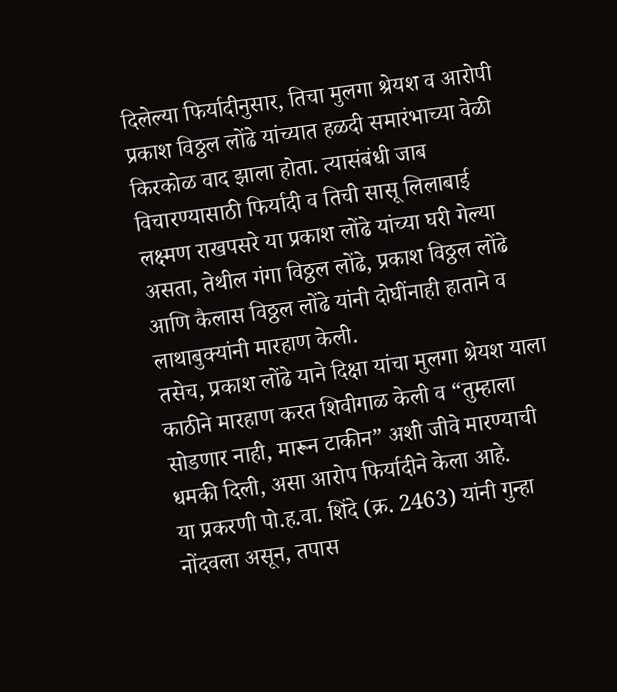दिलेल्या फिर्यादीनुसार, तिचा मुलगा श्रेयश व आरोपी प्रकाश विठ्ठल लोंढे यांच्यात हळदी समारंभाच्या वेळी किरकोळ वाद झाला होता. त्यासंबंधी जाब विचारण्यासाठी फिर्यादी व तिची सासू लिलाबाई लक्ष्मण राखपसरे या प्रकाश लोंढे यांच्या घरी गेल्या असता, तेथील गंगा विठ्ठल लोंढे, प्रकाश विठ्ठल लोंढे आणि कैलास विठ्ठल लोंढे यांनी दोघींनाही हाताने व लाथाबुक्यांनी मारहाण केली.
तसेच, प्रकाश लोंढे याने दिक्षा यांचा मुलगा श्रेयश याला काठीने मारहाण करत शिवीगाळ केली व “तुम्हाला सोडणार नाही, मारून टाकीन” अशी जीवे मारण्याची धमकी दिली, असा आरोप फिर्यादीने केला आहे.
या प्रकरणी पो.ह.वा. शिंदे (क्र. 2463) यांनी गुन्हा नोंदवला असून, तपास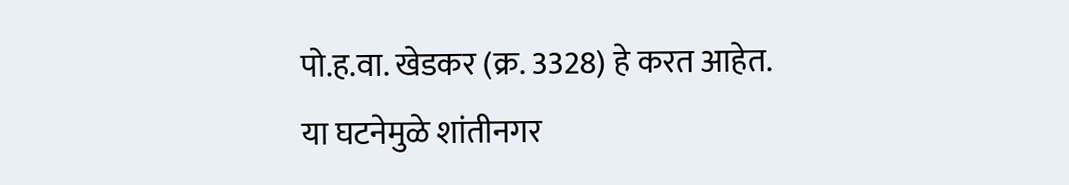पो.ह.वा. खेडकर (क्र. 3328) हे करत आहेत.
या घटनेमुळे शांतीनगर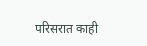परिसरात काही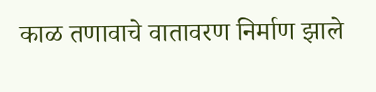काळ तणावाचे वातावरण निर्माण झाले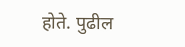होते. पुढील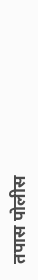तपास पोलीस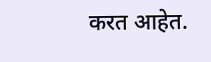करत आहेत.